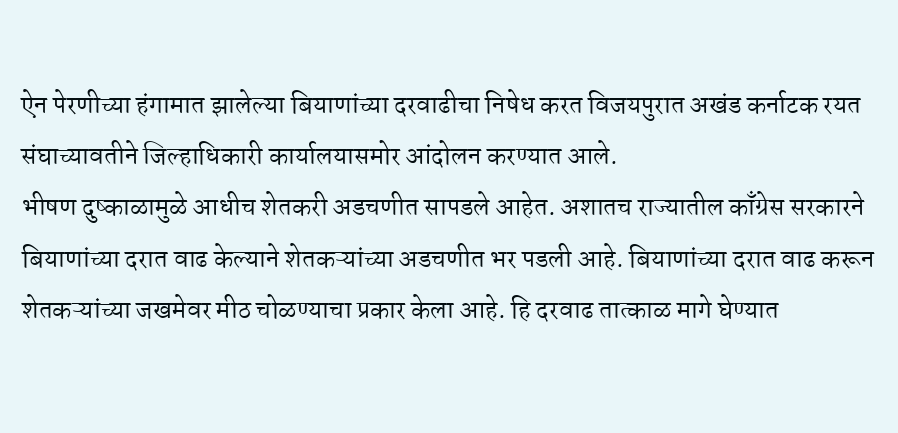ऐन पेरणीच्या हंगामात झालेल्या बियाणांच्या दरवाढीचा निषेध करत विजयपुरात अखंड कर्नाटक रयत संघाच्यावतीने जिल्हाधिकारी कार्यालयासमोर आंदोलन करण्यात आले.
भीषण दुष्काळामुळे आधीच शेतकरी अडचणीत सापडले आहेत. अशातच राज्यातील काँग्रेस सरकारने बियाणांच्या दरात वाढ केल्याने शेतकऱ्यांच्या अडचणीत भर पडली आहे. बियाणांच्या दरात वाढ करून शेतकऱ्यांच्या जखमेवर मीठ चोळण्याचा प्रकार केला आहे. हि दरवाढ तात्काळ मागे घेण्यात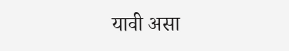यावी असा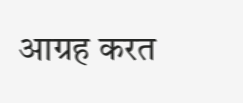आग्रह करत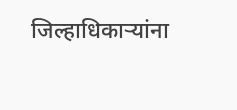जिल्हाधिकाऱ्यांना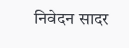निवेदन सादर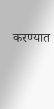करण्यात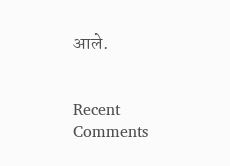आले.


Recent Comments